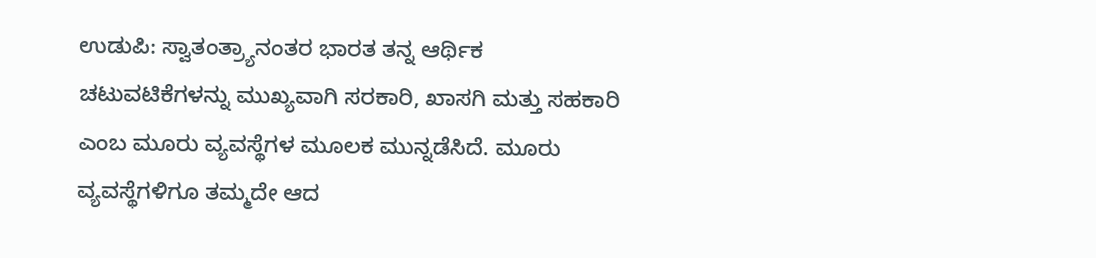ಉಡುಪಿ: ಸ್ವಾತಂತ್ರ್ಯಾನಂತರ ಭಾರತ ತನ್ನ ಆರ್ಥಿಕ ಚಟುವಟಿಕೆಗಳನ್ನು ಮುಖ್ಯವಾಗಿ ಸರಕಾರಿ, ಖಾಸಗಿ ಮತ್ತು ಸಹಕಾರಿ ಎಂಬ ಮೂರು ವ್ಯವಸ್ಥೆಗಳ ಮೂಲಕ ಮುನ್ನಡೆಸಿದೆ. ಮೂರು ವ್ಯವಸ್ಥೆಗಳಿಗೂ ತಮ್ಮದೇ ಆದ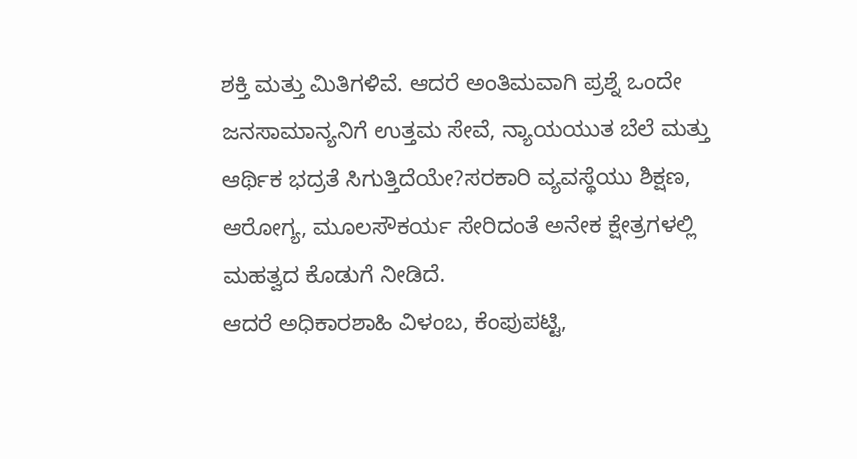ಶಕ್ತಿ ಮತ್ತು ಮಿತಿಗಳಿವೆ. ಆದರೆ ಅಂತಿಮವಾಗಿ ಪ್ರಶ್ನೆ ಒಂದೇ ಜನಸಾಮಾನ್ಯನಿಗೆ ಉತ್ತಮ ಸೇವೆ, ನ್ಯಾಯಯುತ ಬೆಲೆ ಮತ್ತು ಆರ್ಥಿಕ ಭದ್ರತೆ ಸಿಗುತ್ತಿದೆಯೇ?ಸರಕಾರಿ ವ್ಯವಸ್ಥೆಯು ಶಿಕ್ಷಣ, ಆರೋಗ್ಯ, ಮೂಲಸೌಕರ್ಯ ಸೇರಿದಂತೆ ಅನೇಕ ಕ್ಷೇತ್ರಗಳಲ್ಲಿ ಮಹತ್ವದ ಕೊಡುಗೆ ನೀಡಿದೆ.
ಆದರೆ ಅಧಿಕಾರಶಾಹಿ ವಿಳಂಬ, ಕೆಂಪುಪಟ್ಟಿ,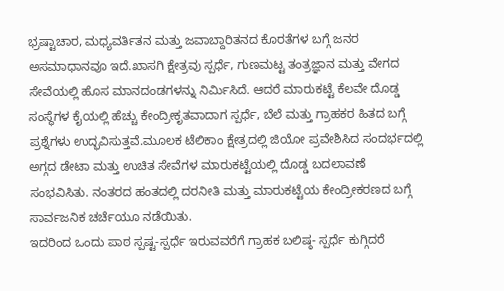ಭ್ರಷ್ಟಾಚಾರ, ಮಧ್ಯವರ್ತಿತನ ಮತ್ತು ಜವಾಬ್ದಾರಿತನದ ಕೊರತೆಗಳ ಬಗ್ಗೆ ಜನರ ಅಸಮಾಧಾನವೂ ಇದೆ.ಖಾಸಗಿ ಕ್ಷೇತ್ರವು ಸ್ಪರ್ಧೆ, ಗುಣಮಟ್ಟ ತಂತ್ರಜ್ಞಾನ ಮತ್ತು ವೇಗದ ಸೇವೆಯಲ್ಲಿ ಹೊಸ ಮಾನದಂಡಗಳನ್ನು ನಿರ್ಮಿಸಿದೆ. ಆದರೆ ಮಾರುಕಟ್ಟೆ ಕೆಲವೇ ದೊಡ್ಡ ಸಂಸ್ಥೆಗಳ ಕೈಯಲ್ಲಿ ಹೆಚ್ಚು ಕೇಂದ್ರೀಕೃತವಾದಾಗ ಸ್ಪರ್ಧೆ, ಬೆಲೆ ಮತ್ತು ಗ್ರಾಹಕರ ಹಿತದ ಬಗ್ಗೆ ಪ್ರಶ್ನೆಗಳು ಉದ್ಭವಿಸುತ್ತವೆ.ಮೂಲಕ ಟೆಲಿಕಾಂ ಕ್ಷೇತ್ರದಲ್ಲಿ ಜಿಯೋ ಪ್ರವೇಶಿಸಿದ ಸಂದರ್ಭದಲ್ಲಿ ಅಗ್ಗದ ಡೇಟಾ ಮತ್ತು ಉಚಿತ ಸೇವೆಗಳ ಮಾರುಕಟ್ಟೆಯಲ್ಲಿ ದೊಡ್ಡ ಬದಲಾವಣೆ ಸಂಭವಿಸಿತು. ನಂತರದ ಹಂತದಲ್ಲಿ ದರನೀತಿ ಮತ್ತು ಮಾರುಕಟ್ಟೆಯ ಕೇಂದ್ರೀಕರಣದ ಬಗ್ಗೆ ಸಾರ್ವಜನಿಕ ಚರ್ಚೆಯೂ ನಡೆಯಿತು.
ಇದರಿಂದ ಒಂದು ಪಾಠ ಸ್ಪಷ್ಟ-ಸ್ಪರ್ಧೆ ಇರುವವರೆಗೆ ಗ್ರಾಹಕ ಬಲಿಷ್ಠ- ಸ್ಪರ್ಧೆ ಕುಗ್ಗಿದರೆ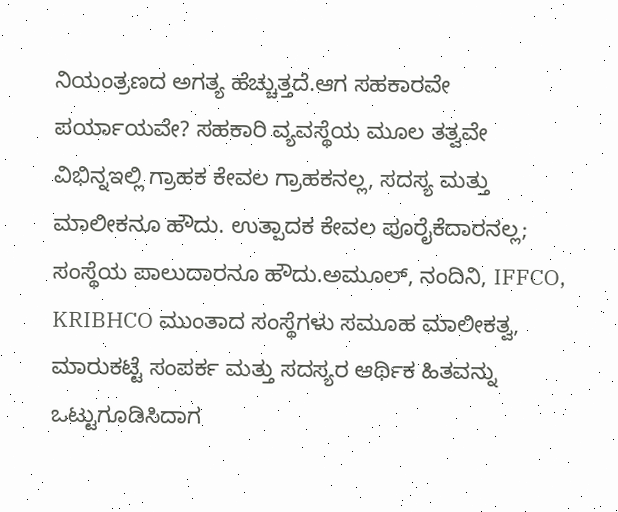ನಿಯಂತ್ರಣದ ಅಗತ್ಯ ಹೆಚ್ಚುತ್ತದೆ.ಆಗ ಸಹಕಾರವೇ ಪರ್ಯಾಯವೇ? ಸಹಕಾರಿ ವ್ಯವಸ್ಥೆಯ ಮೂಲ ತತ್ವವೇ ವಿಭಿನ್ನಇಲ್ಲಿ ಗ್ರಾಹಕ ಕೇವಲ ಗ್ರಾಹಕನಲ್ಲ, ಸದಸ್ಯ ಮತ್ತು ಮಾಲೀಕನೂ ಹೌದು. ಉತ್ಪಾದಕ ಕೇವಲ ಪೂರೈಕೆದಾರನಲ್ಲ; ಸಂಸ್ಥೆಯ ಪಾಲುದಾರನೂ ಹೌದು.ಅಮೂಲ್, ನಂದಿನಿ, IFFCO, KRIBHCO ಮುಂತಾದ ಸಂಸ್ಥೆಗಳು ಸಮೂಹ ಮಾಲೀಕತ್ವ, ಮಾರುಕಟ್ಟೆ ಸಂಪರ್ಕ ಮತ್ತು ಸದಸ್ಯರ ಆರ್ಥಿಕ ಹಿತವನ್ನು ಒಟ್ಟುಗೂಡಿಸಿದಾಗ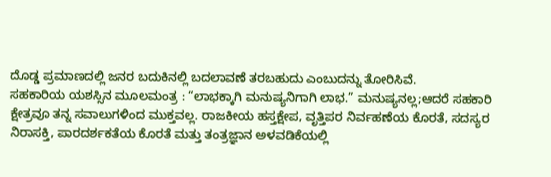ದೊಡ್ಡ ಪ್ರಮಾಣದಲ್ಲಿ ಜನರ ಬದುಕಿನಲ್ಲಿ ಬದಲಾವಣೆ ತರಬಹುದು ಎಂಬುದನ್ನು ತೋರಿಸಿವೆ.
ಸಹಕಾರಿಯ ಯಶಸ್ಸಿನ ಮೂಲಮಂತ್ರ : “ಲಾಭಕ್ಕಾಗಿ ಮನುಷ್ಯನಿಗಾಗಿ ಲಾಭ.” ಮನುಷ್ಯನಲ್ಲ;ಆದರೆ ಸಹಕಾರಿ ಕ್ಷೇತ್ರವೂ ತನ್ನ ಸವಾಲುಗಳಿಂದ ಮುಕ್ತವಲ್ಲ. ರಾಜಕೀಯ ಹಸ್ತಕ್ಷೇಪ, ವೃತ್ತಿಪರ ನಿರ್ವಹಣೆಯ ಕೊರತೆ, ಸದಸ್ಯರ ನಿರಾಸಕ್ತಿ, ಪಾರದರ್ಶಕತೆಯ ಕೊರತೆ ಮತ್ತು ತಂತ್ರಜ್ಞಾನ ಅಳವಡಿಕೆಯಲ್ಲಿ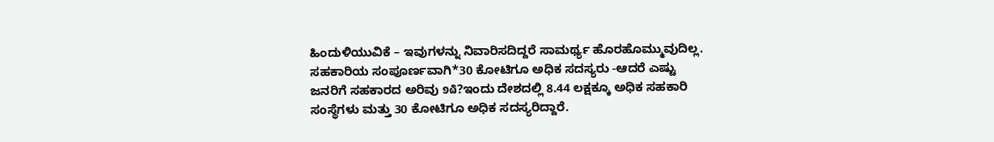ಹಿಂದುಳಿಯುವಿಕೆ – ಇವುಗಳನ್ನು ನಿವಾರಿಸದಿದ್ದರೆ ಸಾಮರ್ಥ್ಯ ಹೊರಹೊಮ್ಮುವುದಿಲ್ಲ. ಸಹಕಾರಿಯ ಸಂಪೂರ್ಣವಾಗಿ*30 ಕೋಟಿಗೂ ಅಧಿಕ ಸದಸ್ಯರು -ಆದರೆ ಎಷ್ಟು ಜನರಿಗೆ ಸಹಕಾರದ ಅರಿವು ໑໖?ಇಂದು ದೇಶದಲ್ಲಿ 8.44 ಲಕ್ಷಕ್ಕೂ ಅಧಿಕ ಸಹಕಾರಿ ಸಂಸ್ಥೆಗಳು ಮತ್ತು 30 ಕೋಟಿಗೂ ಅಧಿಕ ಸದಸ್ಯರಿದ್ದಾರೆ.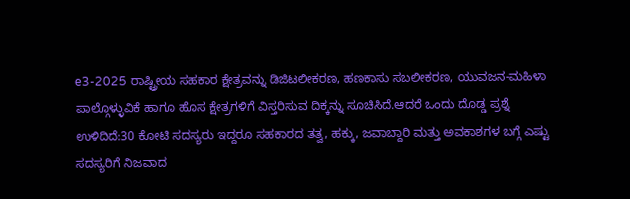e3-2025 ರಾಷ್ಟ್ರೀಯ ಸಹಕಾರ ಕ್ಷೇತ್ರವನ್ನು ಡಿಜಿಟಲೀಕರಣ, ಹಣಕಾಸು ಸಬಲೀಕರಣ, ಯುವಜನ-ಮಹಿಳಾ ಪಾಲ್ಗೊಳ್ಳುವಿಕೆ ಹಾಗೂ ಹೊಸ ಕ್ಷೇತ್ರಗಳಿಗೆ ವಿಸ್ತರಿಸುವ ದಿಕ್ಕನ್ನು ಸೂಚಿಸಿದೆ.ಆದರೆ ಒಂದು ದೊಡ್ಡ ಪ್ರಶ್ನೆ ಉಳಿದಿದೆ:30 ಕೋಟಿ ಸದಸ್ಯರು ಇದ್ದರೂ ಸಹಕಾರದ ತತ್ವ, ಹಕ್ಕು, ಜವಾಬ್ದಾರಿ ಮತ್ತು ಅವಕಾಶಗಳ ಬಗ್ಗೆ ಎಷ್ಟು ಸದಸ್ಯರಿಗೆ ನಿಜವಾದ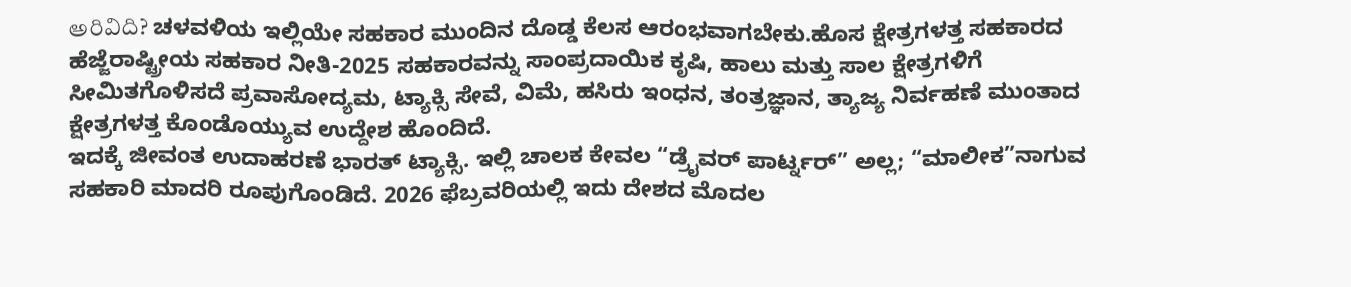అరివిది? ಚಳವಳಿಯ ಇಲ್ಲಿಯೇ ಸಹಕಾರ ಮುಂದಿನ ದೊಡ್ಡ ಕೆಲಸ ಆರಂಭವಾಗಬೇಕು.ಹೊಸ ಕ್ಷೇತ್ರಗಳತ್ತ ಸಹಕಾರದ ಹೆಜ್ಜೆರಾಷ್ಟ್ರೀಯ ಸಹಕಾರ ನೀತಿ-2025 ಸಹಕಾರವನ್ನು ಸಾಂಪ್ರದಾಯಿಕ ಕೃಷಿ, ಹಾಲು ಮತ್ತು ಸಾಲ ಕ್ಷೇತ್ರಗಳಿಗೆ ಸೀಮಿತಗೊಳಿಸದೆ ಪ್ರವಾಸೋದ್ಯಮ, ಟ್ಯಾಕ್ಸಿ ಸೇವೆ, ವಿಮೆ, ಹಸಿರು ಇಂಧನ, ತಂತ್ರಜ್ಞಾನ, ತ್ಯಾಜ್ಯ ನಿರ್ವಹಣೆ ಮುಂತಾದ ಕ್ಷೇತ್ರಗಳತ್ತ ಕೊಂಡೊಯ್ಯುವ ಉದ್ದೇಶ ಹೊಂದಿದೆ.
ಇದಕ್ಕೆ ಜೀವಂತ ಉದಾಹರಣೆ ಭಾರತ್ ಟ್ಯಾಕ್ಸಿ. ಇಲ್ಲಿ ಚಾಲಕ ಕೇವಲ “ಡ್ರೈವರ್ ಪಾರ್ಟ್ನರ್” ಅಲ್ಲ; “ಮಾಲೀಕ”ನಾಗುವ ಸಹಕಾರಿ ಮಾದರಿ ರೂಪುಗೊಂಡಿದೆ. 2026 ಫೆಬ್ರವರಿಯಲ್ಲಿ ಇದು ದೇಶದ ಮೊದಲ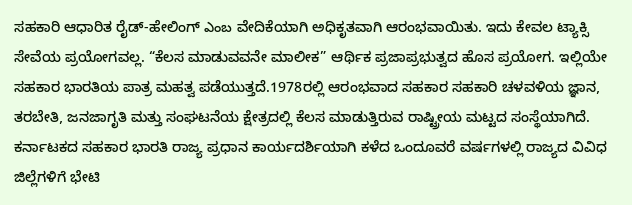ಸಹಕಾರಿ ಆಧಾರಿತ ರೈಡ್-ಹೇಲಿಂಗ್ ఎంబ ವೇದಿಕೆಯಾಗಿ ಅಧಿಕೃತವಾಗಿ ಆರಂಭವಾಯಿತು. ಇದು ಕೇವಲ ಟ್ಯಾಕ್ಸಿ ಸೇವೆಯ ಪ್ರಯೋಗವಲ್ಲ. “ಕೆಲಸ ಮಾಡುವವನೇ ಮಾಲೀಕ” ಆರ್ಥಿಕ ಪ್ರಜಾಪ್ರಭುತ್ವದ ಹೊಸ ಪ್ರಯೋಗ. ಇಲ್ಲಿಯೇ ಸಹಕಾರ ಭಾರತಿಯ ಪಾತ್ರ ಮಹತ್ವ ಪಡೆಯುತ್ತದೆ.1978ರಲ್ಲಿ ಆರಂಭವಾದ ಸಹಕಾರ ಸಹಕಾರಿ ಚಳವಳಿಯ ಜ್ಞಾನ, ತರಬೇತಿ, ಜನಜಾಗೃತಿ ಮತ್ತು ಸಂಘಟನೆಯ ಕ್ಷೇತ್ರದಲ್ಲಿ ಕೆಲಸ ಮಾಡುತ್ತಿರುವ ರಾಷ್ಟ್ರೀಯ ಮಟ್ಟದ ಸಂಸ್ಥೆಯಾಗಿದೆ.
ಕರ್ನಾಟಕದ ಸಹಕಾರ ಭಾರತಿ ರಾಜ್ಯ ಪ್ರಧಾನ ಕಾರ್ಯದರ್ಶಿಯಾಗಿ ಕಳೆದ ಒಂದೂವರೆ ವರ್ಷಗಳಲ್ಲಿ ರಾಜ್ಯದ ವಿವಿಧ ಜಿಲ್ಲೆಗಳಿಗೆ ಭೇಟಿ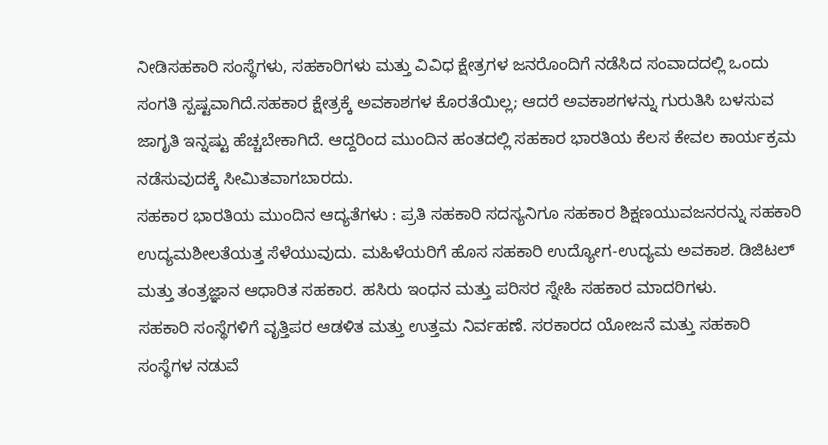ನೀಡಿಸಹಕಾರಿ ಸಂಸ್ಥೆಗಳು, ಸಹಕಾರಿಗಳು ಮತ್ತು ವಿವಿಧ ಕ್ಷೇತ್ರಗಳ ಜನರೊಂದಿಗೆ ನಡೆಸಿದ ಸಂವಾದದಲ್ಲಿ ಒಂದು ಸಂಗತಿ ಸ್ಪಷ್ಟವಾಗಿದೆ.ಸಹಕಾರ ಕ್ಷೇತ್ರಕ್ಕೆ ಅವಕಾಶಗಳ ಕೊರತೆಯಿಲ್ಲ; ಆದರೆ ಅವಕಾಶಗಳನ್ನು ಗುರುತಿಸಿ ಬಳಸುವ ಜಾಗೃತಿ ಇನ್ನಷ್ಟು ಹೆಚ್ಚಬೇಕಾಗಿದೆ. ಆದ್ದರಿಂದ ಮುಂದಿನ ಹಂತದಲ್ಲಿ ಸಹಕಾರ ಭಾರತಿಯ ಕೆಲಸ ಕೇವಲ ಕಾರ್ಯಕ್ರಮ ನಡೆಸುವುದಕ್ಕೆ ಸೀಮಿತವಾಗಬಾರದು.
ಸಹಕಾರ ಭಾರತಿಯ ಮುಂದಿನ ಆದ್ಯತೆಗಳು : ಪ್ರತಿ ಸಹಕಾರಿ ಸದಸ್ಯನಿಗೂ ಸಹಕಾರ ಶಿಕ್ಷಣಯುವಜನರನ್ನು ಸಹಕಾರಿ ಉದ್ಯಮಶೀಲತೆಯತ್ತ ಸೆಳೆಯುವುದು. ಮಹಿಳೆಯರಿಗೆ ಹೊಸ ಸಹಕಾರಿ ಉದ್ಯೋಗ-ಉದ್ಯಮ ಅವಕಾಶ. ಡಿಜಿಟಲ್ ಮತ್ತು ತಂತ್ರಜ್ಞಾನ ಆಧಾರಿತ ಸಹಕಾರ. ಹಸಿರು ಇಂಧನ ಮತ್ತು ಪರಿಸರ ಸ್ನೇಹಿ ಸಹಕಾರ ಮಾದರಿಗಳು.
ಸಹಕಾರಿ ಸಂಸ್ಥೆಗಳಿಗೆ ವೃತ್ತಿಪರ ಆಡಳಿತ ಮತ್ತು ಉತ್ತಮ ನಿರ್ವಹಣೆ. ಸರಕಾರದ ಯೋಜನೆ ಮತ್ತು ಸಹಕಾರಿ ಸಂಸ್ಥೆಗಳ ನಡುವೆ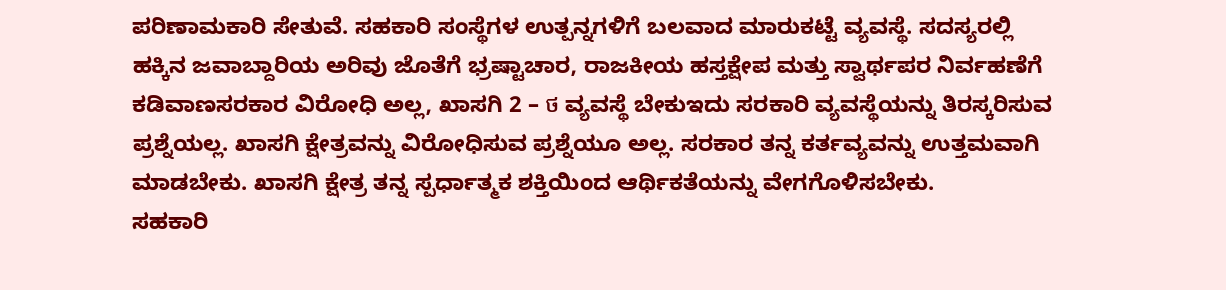ಪರಿಣಾಮಕಾರಿ ಸೇತುವೆ. ಸಹಕಾರಿ ಸಂಸ್ಥೆಗಳ ಉತ್ಪನ್ನಗಳಿಗೆ ಬಲವಾದ ಮಾರುಕಟ್ಟೆ ವ್ಯವಸ್ಥೆ. ಸದಸ್ಯರಲ್ಲಿ ಹಕ್ಕಿನ ಜವಾಬ್ದಾರಿಯ ಅರಿವು ಜೊತೆಗೆ ಭ್ರಷ್ಟಾಚಾರ, ರಾಜಕೀಯ ಹಸ್ತಕ್ಷೇಪ ಮತ್ತು ಸ್ವಾರ್ಥಪರ ನಿರ್ವಹಣೆಗೆ ಕಡಿವಾಣಸರಕಾರ ವಿರೋಧಿ ಅಲ್ಲ, ಖಾಸಗಿ 2 – ថ ವ್ಯವಸ್ಥೆ ಬೇಕುಇದು ಸರಕಾರಿ ವ್ಯವಸ್ಥೆಯನ್ನು ತಿರಸ್ಕರಿಸುವ ಪ್ರಶ್ನೆಯಲ್ಲ. ಖಾಸಗಿ ಕ್ಷೇತ್ರವನ್ನು ವಿರೋಧಿಸುವ ಪ್ರಶ್ನೆಯೂ ಅಲ್ಲ. ಸರಕಾರ ತನ್ನ ಕರ್ತವ್ಯವನ್ನು ಉತ್ತಮವಾಗಿ ಮಾಡಬೇಕು. ಖಾಸಗಿ ಕ್ಷೇತ್ರ ತನ್ನ ಸ್ಪರ್ಧಾತ್ಮಕ ಶಕ್ತಿಯಿಂದ ಆರ್ಥಿಕತೆಯನ್ನು ವೇಗಗೊಳಿಸಬೇಕು.
ಸಹಕಾರಿ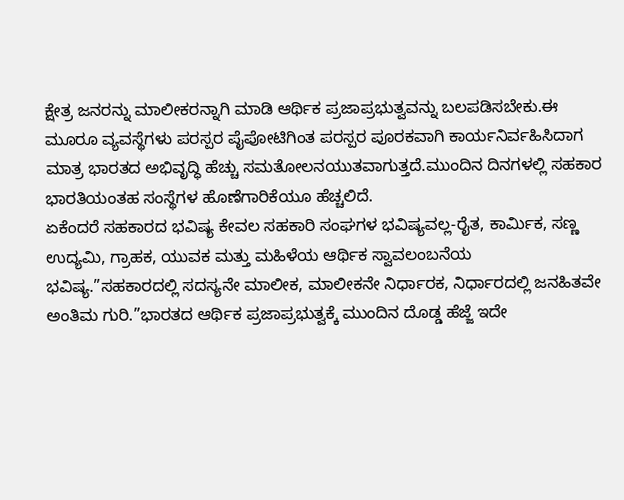ಕ್ಷೇತ್ರ ಜನರನ್ನು ಮಾಲೀಕರನ್ನಾಗಿ ಮಾಡಿ ಆರ್ಥಿಕ ಪ್ರಜಾಪ್ರಭುತ್ವವನ್ನು ಬಲಪಡಿಸಬೇಕು.ಈ ಮೂರೂ ವ್ಯವಸ್ಥೆಗಳು ಪರಸ್ಪರ ಪೈಪೋಟಿಗಿಂತ ಪರಸ್ಪರ ಪೂರಕವಾಗಿ ಕಾರ್ಯನಿರ್ವಹಿಸಿದಾಗ ಮಾತ್ರ ಭಾರತದ ಅಭಿವೃದ್ಧಿ ಹೆಚ್ಚು ಸಮತೋಲನಯುತವಾಗುತ್ತದೆ.ಮುಂದಿನ ದಿನಗಳಲ್ಲಿ ಸಹಕಾರ ಭಾರತಿಯಂತಹ ಸಂಸ್ಥೆಗಳ ಹೊಣೆಗಾರಿಕೆಯೂ ಹೆಚ್ಚಲಿದೆ.
ಏಕೆಂದರೆ ಸಹಕಾರದ ಭವಿಷ್ಯ ಕೇವಲ ಸಹಕಾರಿ ಸಂಘಗಳ ಭವಿಷ್ಯವಲ್ಲ-ರೈತ, ಕಾರ್ಮಿಕ, ಸಣ್ಣ ಉದ್ಯಮಿ, ಗ್ರಾಹಕ, ಯುವಕ ಮತ್ತು ಮಹಿಳೆಯ ಆರ್ಥಿಕ ಸ್ವಾವಲಂಬನೆಯ ಭವಿಷ್ಯ.”ಸಹಕಾರದಲ್ಲಿ ಸದಸ್ಯನೇ ಮಾಲೀಕ, ಮಾಲೀಕನೇ ನಿರ್ಧಾರಕ, ನಿರ್ಧಾರದಲ್ಲಿ ಜನಹಿತವೇ ಅಂತಿಮ ಗುರಿ.”ಭಾರತದ ಆರ್ಥಿಕ ಪ್ರಜಾಪ್ರಭುತ್ವಕ್ಕೆ ಮುಂದಿನ ದೊಡ್ಡ ಹೆಜ್ಜೆ ಇದೇ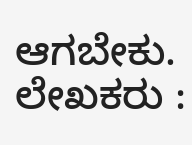ಆಗಬೇಕು.
ಲೇಖಕರು :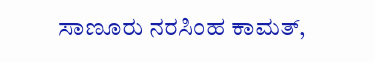ಸಾಣೂರು ನರಸಿಂಹ ಕಾಮತ್,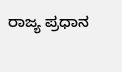ರಾಜ್ಯ ಪ್ರಧಾನ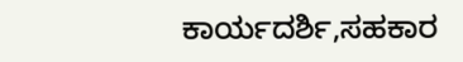ಕಾರ್ಯದರ್ಶಿ,ಸಹಕಾರ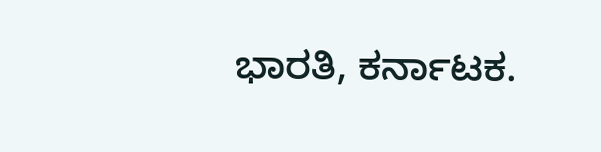ಭಾರತಿ, ಕರ್ನಾಟಕ.